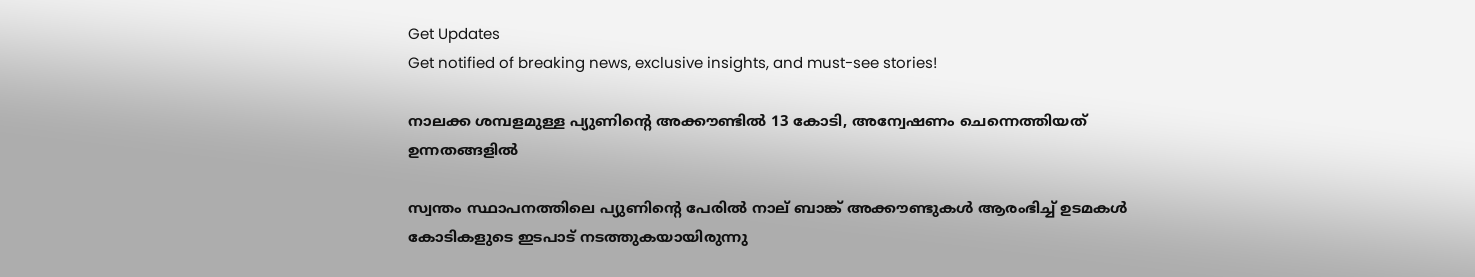Get Updates
Get notified of breaking news, exclusive insights, and must-see stories!

നാലക്ക ശമ്പളമുള്ള പ്യുണിന്റെ അക്കൗണ്ടില്‍ 13 കോടി, അന്വേഷണം ചെന്നെത്തിയത് ഉന്നതങ്ങളില്‍

സ്വന്തം സ്ഥാപനത്തിലെ പ്യുണിന്റെ പേരില്‍ നാല് ബാങ്ക് അക്കൗണ്ടുകള്‍ ആരംഭിച്ച് ഉടമകള്‍ കോടികളുടെ ഇടപാട് നടത്തുകയായിരുന്നു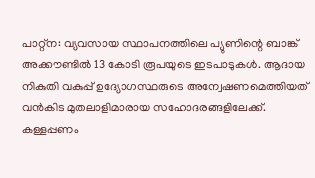പാറ്റ്‌ന: വ്യവസായ സ്ഥാപനത്തിലെ പ്യുണിന്റെ ബാങ്ക് അക്കൗണ്ടില്‍ 13 കോടി രൂപയുടെ ഇടപാടുകള്‍. ആദായ നികുതി വകുപ്പ് ഉദ്യോഗസ്ഥരുടെ അന്വേഷണമെത്തിയത് വന്‍കിട മുതലാളിമാരായ സഹോദരങ്ങളിലേക്ക്. കള്ളപ്പണം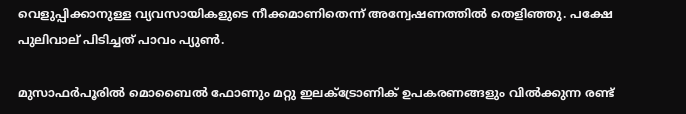വെളുപ്പിക്കാനുള്ള വ്യവസായികളുടെ നീക്കമാണിതെന്ന് അന്വേഷണത്തില്‍ തെളിഞ്ഞു. പക്ഷേ പുലിവാല് പിടിച്ചത് പാവം പ്യുണ്‍.

മുസാഫര്‍പൂരില്‍ മൊബൈല്‍ ഫോണും മറ്റു ഇലക്ട്രോണിക് ഉപകരണങ്ങളും വില്‍ക്കുന്ന രണ്ട്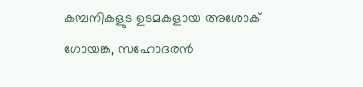കമ്പനികളുട ഉടമകളായ അശോക് ഗോയങ്ക, സഹോദരന്‍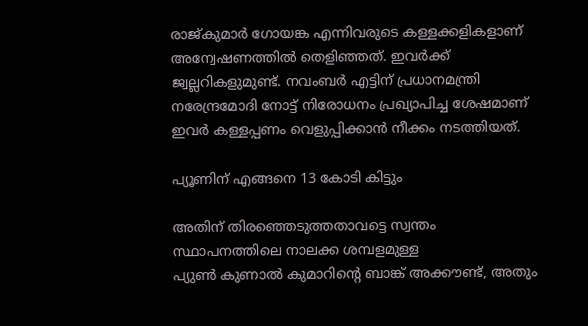രാജ്കുമാര്‍ ഗോയങ്ക എന്നിവരുടെ കള്ളക്കളികളാണ് അന്വേഷണത്തില്‍ തെളിഞ്ഞത്. ഇവര്‍ക്ക് ജ്വല്ലറികളുമുണ്ട്. നവംബര്‍ എട്ടിന് പ്രധാനമന്ത്രി നരേന്ദ്രമോദി നോട്ട് നിരോധനം പ്രഖ്യാപിച്ച ശേഷമാണ് ഇവര്‍ കള്ളപ്പണം വെളുപ്പിക്കാന്‍ നീക്കം നടത്തിയത്.

പ്യൂണിന് എങ്ങനെ 13 കോടി കിട്ടും

അതിന് തിരഞ്ഞെടുത്തതാവട്ടെ സ്വന്തം സ്ഥാപനത്തിലെ നാലക്ക ശമ്പളമുള്ള
പ്യുണ്‍ കുണാല്‍ കുമാറിന്റെ ബാങ്ക് അക്കൗണ്ട്, അതും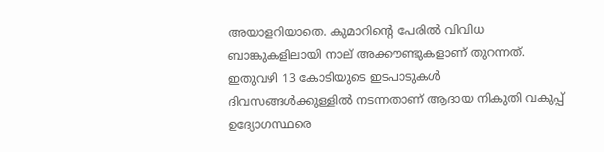അയാളറിയാതെ. കുമാറിന്റെ പേരില്‍ വിവിധ ബാങ്കുകളിലായി നാല് അക്കൗണ്ടുകളാണ് തുറന്നത്. ഇതുവഴി 13 കോടിയുടെ ഇടപാടുകള്‍ ദിവസങ്ങള്‍ക്കുള്ളില്‍ നടന്നതാണ് ആദായ നികുതി വകുപ്പ് ഉദ്യോഗസ്ഥരെ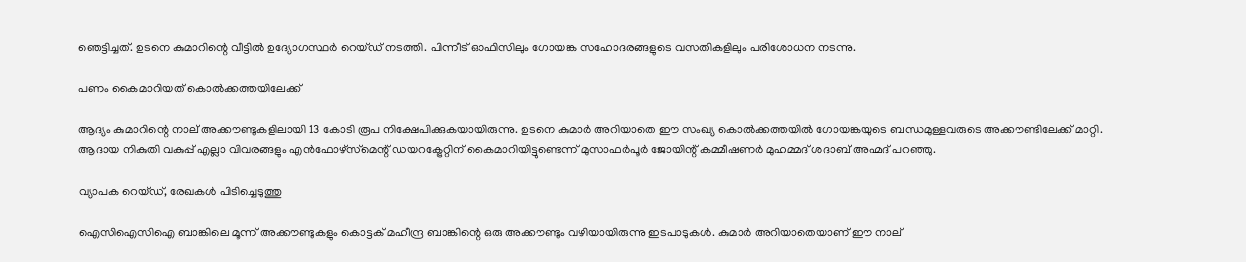ഞെട്ടിച്ചത്. ഉടനെ കുമാറിന്റെ വീട്ടില്‍ ഉദ്യോഗസ്ഥര്‍ റെയ്ഡ് നടത്തി. പിന്നീട് ഓഫിസിലും ഗോയങ്ക സഹോദരങ്ങളുടെ വസതികളിലും പരിശോധന നടന്നു.

പണം കൈമാറിയത് കൊല്‍ക്കത്തയിലേക്ക്

ആദ്യം കുമാറിന്റെ നാല് അക്കൗണ്ടുകളിലായി 13 കോടി രൂപ നിക്ഷേപിക്കുകയായിരുന്നു. ഉടനെ കുമാര്‍ അറിയാതെ ഈ സംഖ്യ കൊല്‍ക്കത്തയില്‍ ഗോയങ്കയുടെ ബന്ധമുള്ളവരുടെ അക്കൗണ്ടിലേക്ക് മാറ്റി. ആദായ നികുതി വകുപ്പ് എല്ലാ വിവരങ്ങളും എന്‍ഫോഴ്‌സ്‌മെന്റ് ഡയറക്ട്രേറ്റിന് കൈമാറിയിട്ടുണ്ടെന്ന് മുസാഫര്‍പൂര്‍ ജോയിന്റ് കമ്മീഷണര്‍ മുഹമ്മദ് ശദാബ് അഹ്മദ് പറഞ്ഞു.

വ്യാപക റെയ്ഡ്, രേഖകള്‍ പിടിച്ചെടുത്തു

ഐസിഐസിഐ ബാങ്കിലെ മൂന്ന് അക്കൗണ്ടുകളും കൊട്ടക് മഹീന്ദ്ര ബാങ്കിന്റെ ഒരു അക്കൗണ്ടും വഴിയായിരുന്നു ഇടപാടുകള്‍. കുമാര്‍ അറിയാതെയാണ് ഈ നാല്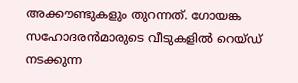അക്കൗണ്ടുകളും തുറന്നത്. ഗോയങ്ക സഹോദരന്‍മാരുടെ വീടുകളില്‍ റെയ്ഡ് നടക്കുന്ന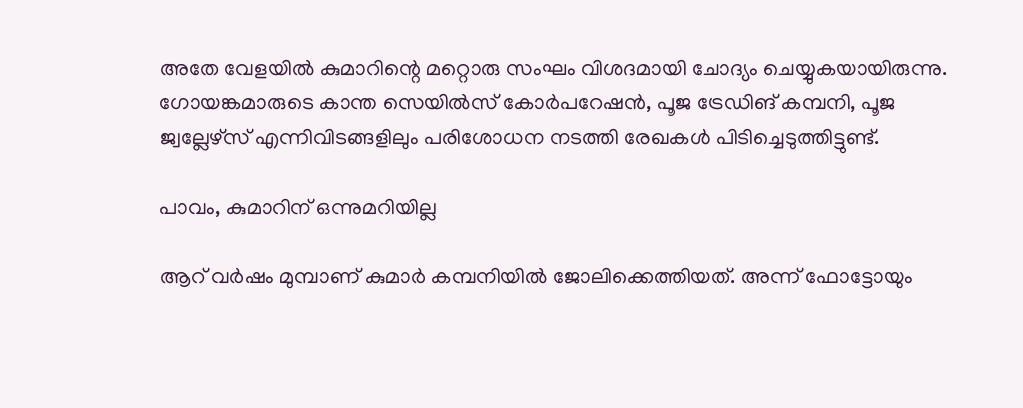അതേ വേളയില്‍ കുമാറിന്റെ മറ്റൊരു സംഘം വിശദമായി ചോദ്യം ചെയ്യുകയായിരുന്നു. ഗോയങ്കമാരുടെ കാന്ത സെയില്‍സ് കോര്‍പറേഷന്‍, പൂജ ട്രേഡിങ് കമ്പനി, പൂജ ജ്വല്ലേഴ്‌സ് എന്നിവിടങ്ങളിലും പരിശോധന നടത്തി രേഖകള്‍ പിടിച്ചെടുത്തിട്ടുണ്ട്.

പാവം, കുമാറിന് ഒന്നുമറിയില്ല

ആറ് വര്‍ഷം മുമ്പാണ് കുമാര്‍ കമ്പനിയില്‍ ജോലിക്കെത്തിയത്. അന്ന് ഫോട്ടോയും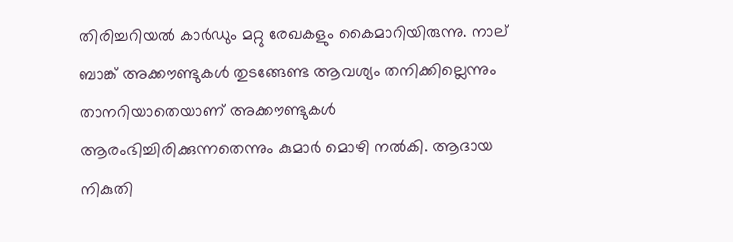തിരിച്ചറിയല്‍ കാര്‍ഡും മറ്റു രേഖകളും കൈമാറിയിരുന്നു. നാല് ബാങ്ക് അക്കൗണ്ടുകള്‍ തുടങ്ങേണ്ട ആവശ്യം തനിക്കില്ലെന്നും താനറിയാതെയാണ് അക്കൗണ്ടുകള്‍ ആരംഭിച്ചിരിക്കുന്നതെന്നും കുമാര്‍ മൊഴി നല്‍കി. ആദായ നികുതി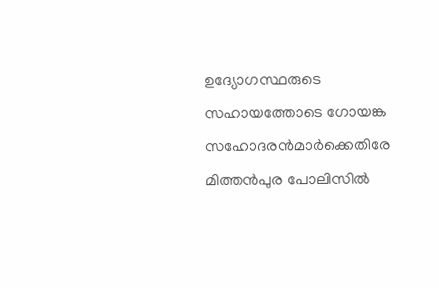ഉദ്യോഗസ്ഥരുടെ സഹായത്തോടെ ഗോയങ്ക സഹോദരന്‍മാര്‍ക്കെതിരേ മിത്തന്‍പുര പോലിസില്‍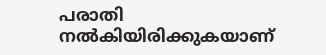പരാതി നല്‍കിയിരിക്കുകയാണ്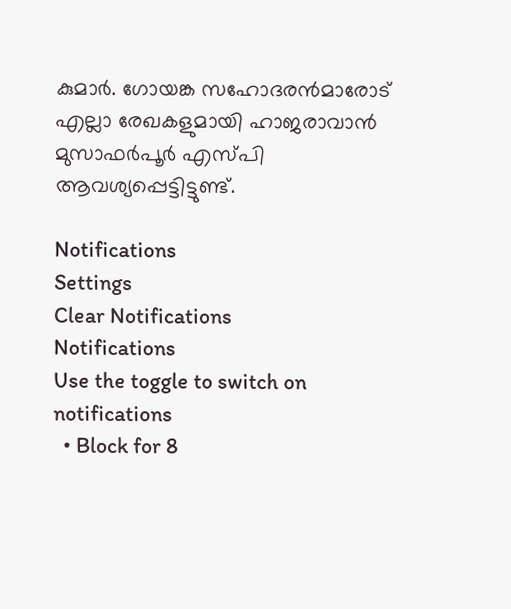കുമാര്‍. ഗോയങ്ക സഹോദരന്‍മാരോട് എല്ലാ രേഖകളുമായി ഹാജരാവാന്‍ മുസാഫര്‍പൂര്‍ എസ്പി ആവശ്യപ്പെട്ടിട്ടുണ്ട്.

Notifications
Settings
Clear Notifications
Notifications
Use the toggle to switch on notifications
  • Block for 8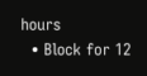hours
  • Block for 12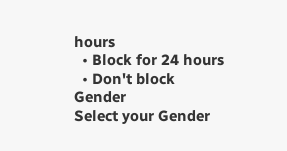hours
  • Block for 24 hours
  • Don't block
Gender
Select your Gender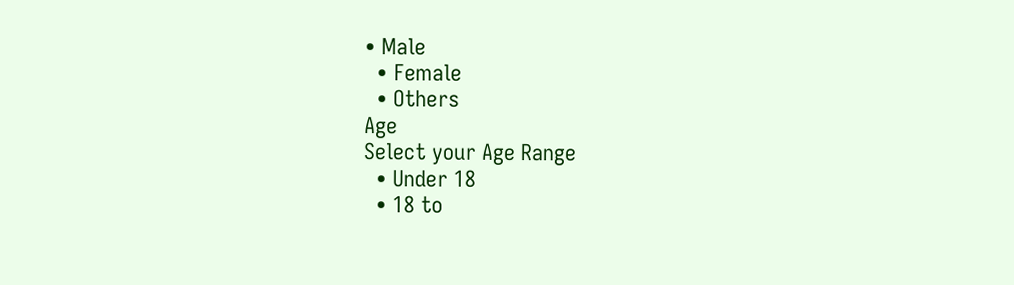• Male
  • Female
  • Others
Age
Select your Age Range
  • Under 18
  • 18 to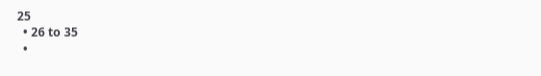25
  • 26 to 35
  •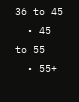36 to 45
  • 45 to 55
  • 55+